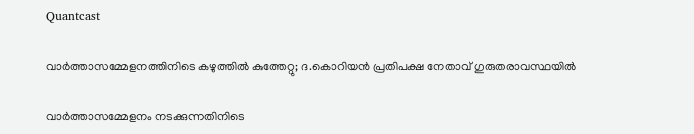Quantcast

വാർത്താസമ്മേളനത്തിനിടെ കഴുത്തിൽ കുത്തേറ്റു; ദ.കൊറിയൻ പ്രതിപക്ഷ നേതാവ് ഗുരുതരാവസ്ഥയിൽ

വാർത്താസമ്മേളനം നടക്കുന്നതിനിടെ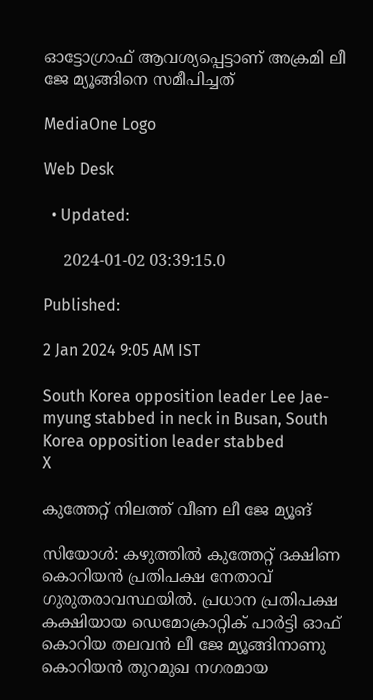ഓട്ടോഗ്രാഫ് ആവശ്യപ്പെട്ടാണ് അക്രമി ലീ ജേ മ്യൂങ്ങിനെ സമീപിച്ചത്

MediaOne Logo

Web Desk

  • Updated:

    2024-01-02 03:39:15.0

Published:

2 Jan 2024 9:05 AM IST

South Korea opposition leader Lee Jae-myung stabbed in neck in Busan, South Korea opposition leader stabbed
X

കുത്തേറ്റ് നിലത്ത് വീണ ലീ ജേ മ്യൂങ്

സിയോൾ: കഴുത്തിൽ കുത്തേറ്റ് ദക്ഷിണ കൊറിയൻ പ്രതിപക്ഷ നേതാവ് ഗുരുതരാവസ്ഥയിൽ. പ്രധാന പ്രതിപക്ഷ കക്ഷിയായ ഡെമോക്രാറ്റിക് പാർട്ടി ഓഫ് കൊറിയ തലവൻ ലീ ജേ മ്യൂങ്ങിനാണു കൊറിയൻ തുറമുഖ നഗരമായ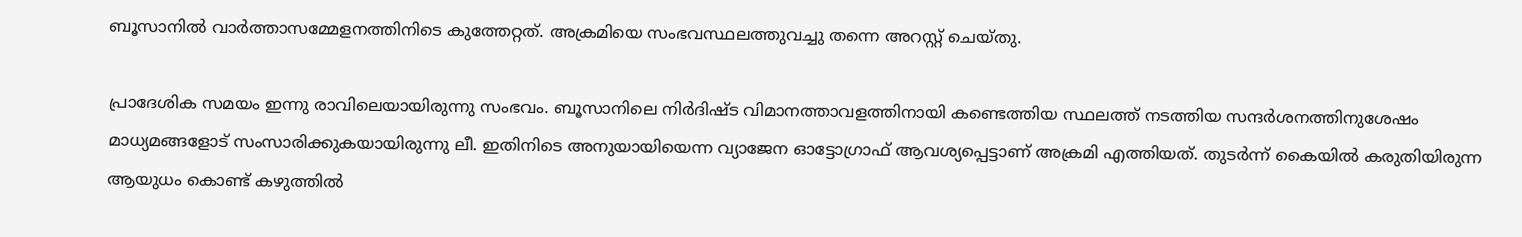ബൂസാനിൽ വാർത്താസമ്മേളനത്തിനിടെ കുത്തേറ്റത്. അക്രമിയെ സംഭവസ്ഥലത്തുവച്ചു തന്നെ അറസ്റ്റ് ചെയ്തു.

പ്രാദേശിക സമയം ഇന്നു രാവിലെയായിരുന്നു സംഭവം. ബൂസാനിലെ നിർദിഷ്ട വിമാനത്താവളത്തിനായി കണ്ടെത്തിയ സ്ഥലത്ത് നടത്തിയ സന്ദർശനത്തിനുശേഷം മാധ്യമങ്ങളോട് സംസാരിക്കുകയായിരുന്നു ലീ. ഇതിനിടെ അനുയായിയെന്ന വ്യാജേന ഓട്ടോഗ്രാഫ് ആവശ്യപ്പെട്ടാണ് അക്രമി എത്തിയത്. തുടർന്ന് കൈയിൽ കരുതിയിരുന്ന ആയുധം കൊണ്ട് കഴുത്തിൽ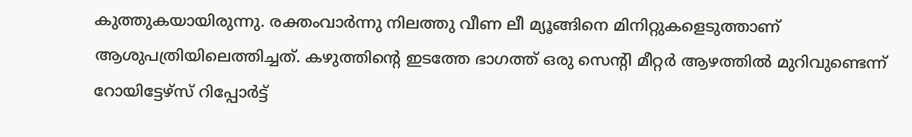കുത്തുകയായിരുന്നു. രക്തംവാർന്നു നിലത്തു വീണ ലീ മ്യൂങ്ങിനെ മിനിറ്റുകളെടുത്താണ് ആശുപത്രിയിലെത്തിച്ചത്. കഴുത്തിന്റെ ഇടത്തേ ഭാഗത്ത് ഒരു സെന്റി മീറ്റർ ആഴത്തിൽ മുറിവുണ്ടെന്ന് റോയിട്ടേഴ്‌സ് റിപ്പോർട്ട്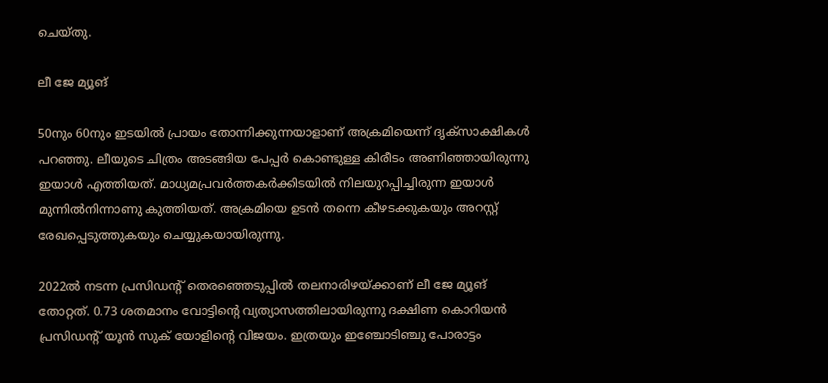ചെയ്തു.

ലീ ജേ മ്യൂങ്

50നും 60നും ഇടയിൽ പ്രായം തോന്നിക്കുന്നയാളാണ് അക്രമിയെന്ന് ദൃക്‌സാക്ഷികൾ പറഞ്ഞു. ലീയുടെ ചിത്രം അടങ്ങിയ പേപ്പർ കൊണ്ടുള്ള കിരീടം അണിഞ്ഞായിരുന്നു ഇയാൾ എത്തിയത്. മാധ്യമപ്രവർത്തകർക്കിടയിൽ നിലയുറപ്പിച്ചിരുന്ന ഇയാൾ മുന്നിൽനിന്നാണു കുത്തിയത്. അക്രമിയെ ഉടൻ തന്നെ കീഴടക്കുകയും അറസ്റ്റ് രേഖപ്പെടുത്തുകയും ചെയ്യുകയായിരുന്നു.

2022ൽ നടന്ന പ്രസിഡന്റ് തെരഞ്ഞെടുപ്പിൽ തലനാരിഴയ്ക്കാണ് ലീ ജേ മ്യൂങ് തോറ്റത്. 0.73 ശതമാനം വോട്ടിന്റെ വ്യത്യാസത്തിലായിരുന്നു ദക്ഷിണ കൊറിയൻ പ്രസിഡന്റ് യൂൻ സുക് യോളിന്റെ വിജയം. ഇത്രയും ഇഞ്ചോടിഞ്ചു പോരാട്ടം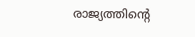രാജ്യത്തിന്റെ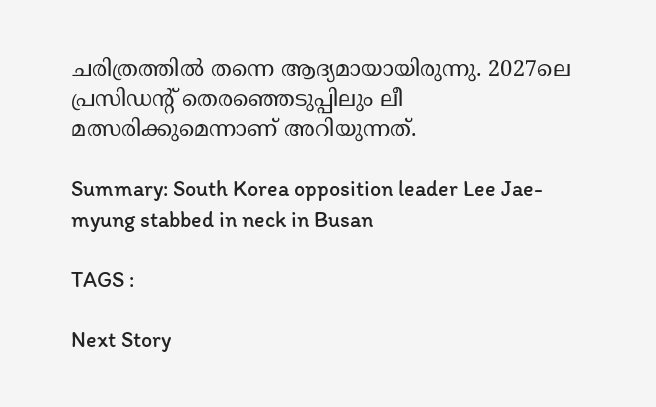ചരിത്രത്തിൽ തന്നെ ആദ്യമായായിരുന്നു. 2027ലെ പ്രസിഡന്റ് തെരഞ്ഞെടുപ്പിലും ലീ മത്സരിക്കുമെന്നാണ് അറിയുന്നത്.

Summary: South Korea opposition leader Lee Jae-myung stabbed in neck in Busan

TAGS :

Next Story